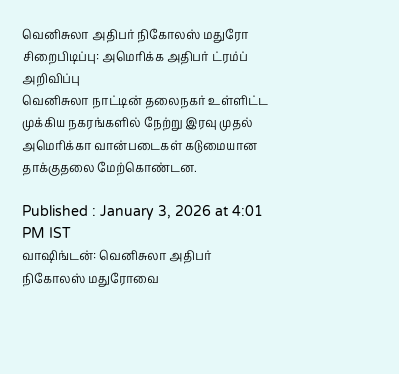வெனிசுலா அதிபர் நிகோலஸ் மதுரோ சிறைபிடிப்பு: அமெரிக்க அதிபர் ட்ரம்ப் அறிவிப்பு
வெனிசுலா நாட்டின் தலைநகர் உள்ளிட்ட முக்கிய நகரங்களில் நேற்று இரவு முதல் அமெரிக்கா வான்படைகள் கடுமையான தாக்குதலை மேற்கொண்டன.

Published : January 3, 2026 at 4:01 PM IST
வாஷிங்டன்: வெனிசுலா அதிபர் நிகோலஸ் மதுரோவை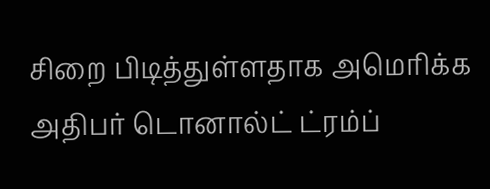சிறை பிடித்துள்ளதாக அமெரிக்க அதிபர் டொனால்ட் ட்ரம்ப்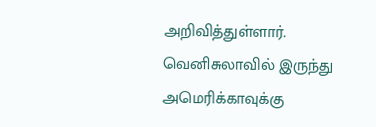அறிவித்துள்ளார்.
வெனிசுலாவில் இருந்து அமெரிக்காவுக்கு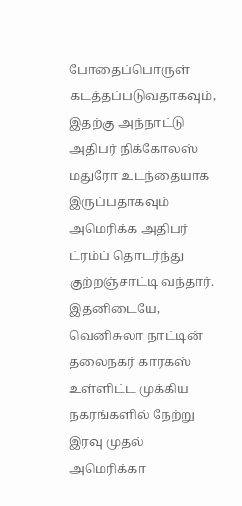போதைப்பொருள் கடத்தப்படுவதாகவும், இதற்கு அந்நாட்டு அதிபர் நிக்கோலஸ் மதுரோ உடந்தையாக இருப்பதாகவும் அமெரிக்க அதிபர் ட்ரம்ப் தொடர்ந்து குற்றஞ்சாட்டி வந்தார்.
இதனிடையே, வெனிசுலா நாட்டின் தலைநகர் காரகஸ் உள்ளிட்ட முக்கிய நகரங்களில் நேற்று இரவு முதல் அமெரிக்கா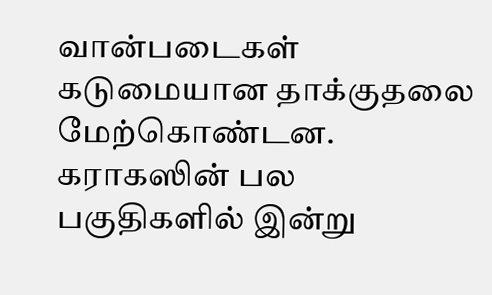வான்படைகள் கடுமையான தாக்குதலை மேற்கொண்டன. கராகஸின் பல பகுதிகளில் இன்று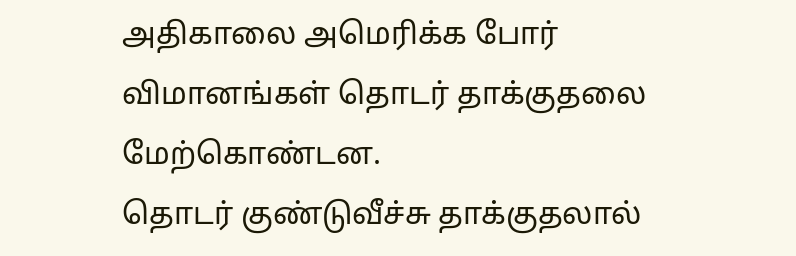அதிகாலை அமெரிக்க போர் விமானங்கள் தொடர் தாக்குதலை மேற்கொண்டன.
தொடர் குண்டுவீச்சு தாக்குதலால்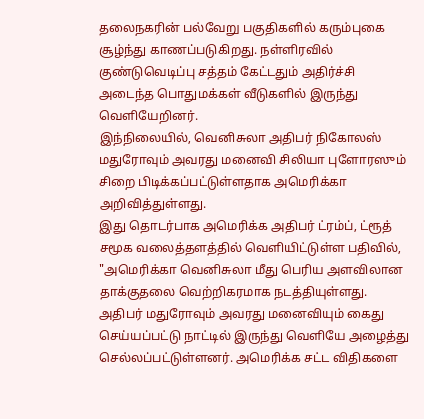தலைநகரின் பல்வேறு பகுதிகளில் கரும்புகை சூழ்ந்து காணப்படுகிறது. நள்ளிரவில் குண்டுவெடிப்பு சத்தம் கேட்டதும் அதிர்ச்சி அடைந்த பொதுமக்கள் வீடுகளில் இருந்து வெளியேறினர்.
இந்நிலையில், வெனிசுலா அதிபர் நிகோலஸ் மதுரோவும் அவரது மனைவி சிலியா புளோரஸும் சிறை பிடிக்கப்பட்டுள்ளதாக அமெரிக்கா அறிவித்துள்ளது.
இது தொடர்பாக அமெரிக்க அதிபர் ட்ரம்ப், ட்ரூத் சமூக வலைத்தளத்தில் வெளியிட்டுள்ள பதிவில், "அமெரிக்கா வெனிசுலா மீது பெரிய அளவிலான தாக்குதலை வெற்றிகரமாக நடத்தியுள்ளது. அதிபர் மதுரோவும் அவரது மனைவியும் கைது செய்யப்பட்டு நாட்டில் இருந்து வெளியே அழைத்து செல்லப்பட்டுள்ளனர். அமெரிக்க சட்ட விதிகளை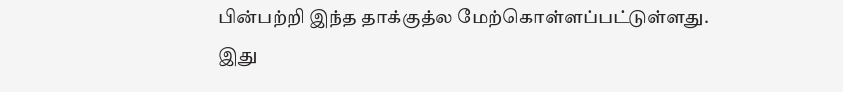பின்பற்றி இந்த தாக்குத்ல மேற்கொள்ளப்பட்டுள்ளது. இது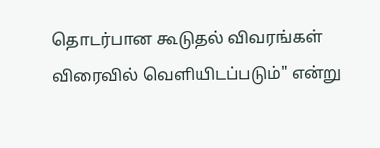தொடர்பான கூடுதல் விவரங்கள் விரைவில் வெளியிடப்படும்" என்று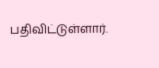பதிவிட்டுள்ளார்.